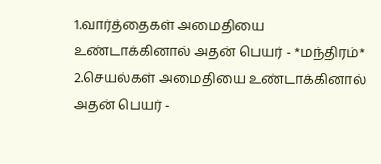1.வார்த்தைகள் அமைதியை உண்டாக்கினால் அதன் பெயர் - *மந்திரம்*
2.செயல்கள் அமைதியை உண்டாக்கினால் அதன் பெயர் -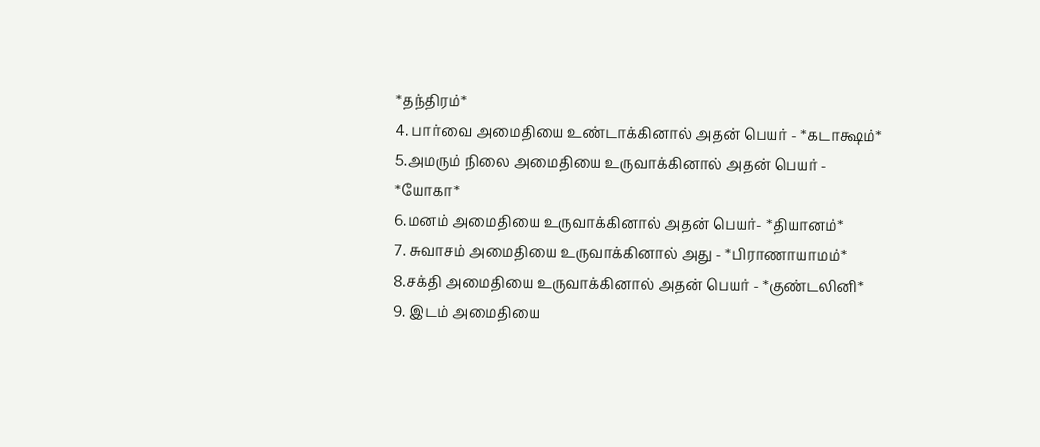*தந்திரம்*
4. பார்வை அமைதியை உண்டாக்கினால் அதன் பெயர் - *கடாக்ஷம்*
5.அமரும் நிலை அமைதியை உருவாக்கினால் அதன் பெயர் - *யோகா*
6.மனம் அமைதியை உருவாக்கினால் அதன் பெயர்- *தியானம்*
7. சுவாசம் அமைதியை உருவாக்கினால் அது - *பிராணாயாமம்*
8.சக்தி அமைதியை உருவாக்கினால் அதன் பெயர் - *குண்டலினி*
9. இடம் அமைதியை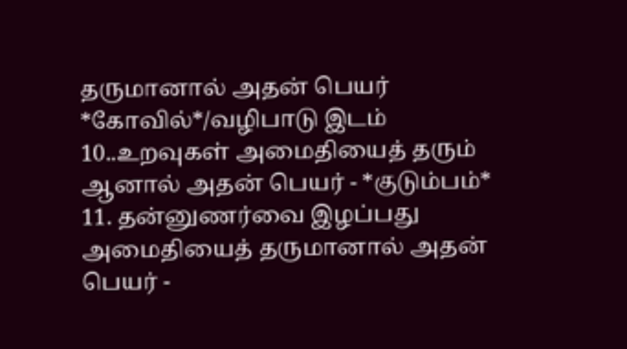தருமானால் அதன் பெயர் *கோவில்*/வழிபாடு இடம்
10..உறவுகள் அமைதியைத் தரும் ஆனால் அதன் பெயர் - *குடும்பம்*
11. தன்னுணர்வை இழப்பது அமைதியைத் தருமானால் அதன் பெயர் -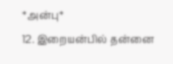*அன்பு*
12. இறையன்பில் தன்னை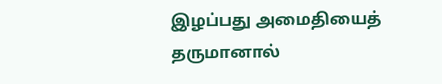இழப்பது அமைதியைத் தருமானால்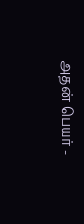அதன் பெயர் -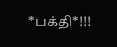*பக்தி*!!!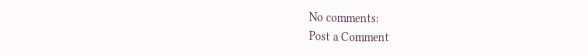No comments:
Post a Comment